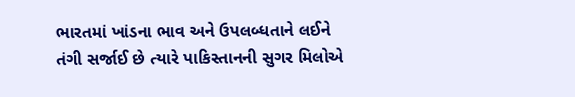ભારતમાં ખાંડના ભાવ અને ઉપલબ્ધતાને લઈને તંગી સર્જાઈ છે ત્યારે પાકિસ્તાનની સુગર મિલોએ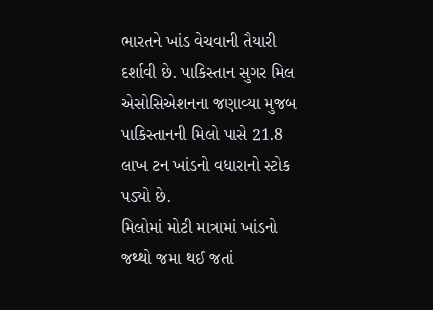ભારતને ખાંડ વેચવાની તૈયારી દર્શાવી છે. પાકિસ્તાન સુગર મિલ એસોસિએશનના જણાવ્યા મુજબ પાકિસ્તાનની મિલો પાસે 21.8 લાખ ટન ખાંડનો વધારાનો સ્ટોક પડ્યો છે.
મિલોમાં મોટી માત્રામાં ખાંડનો જથ્થો જમા થઈ જતાં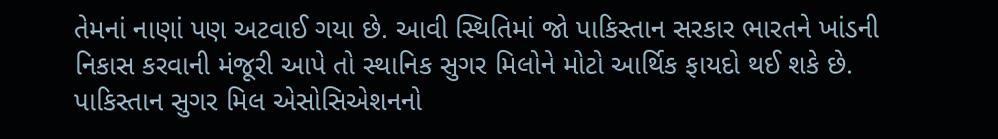તેમનાં નાણાં પણ અટવાઈ ગયા છે. આવી સ્થિતિમાં જો પાકિસ્તાન સરકાર ભારતને ખાંડની નિકાસ કરવાની મંજૂરી આપે તો સ્થાનિક સુગર મિલોને મોટો આર્થિક ફાયદો થઈ શકે છે.
પાકિસ્તાન સુગર મિલ એસોસિએશનનો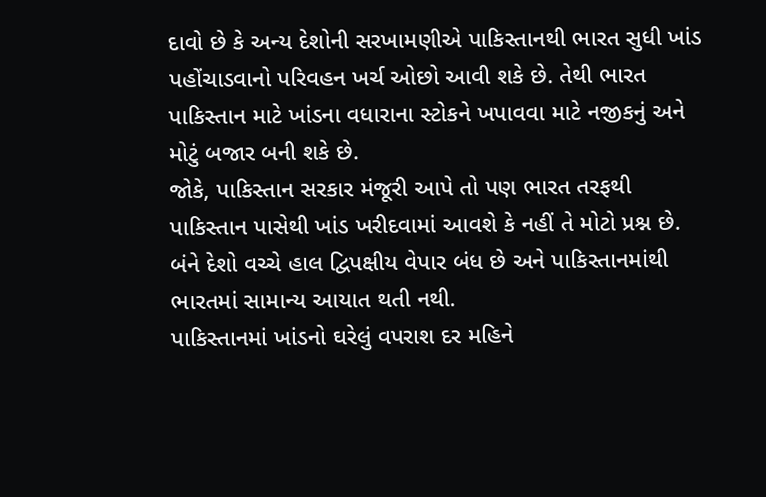દાવો છે કે અન્ય દેશોની સરખામણીએ પાકિસ્તાનથી ભારત સુધી ખાંડ પહોંચાડવાનો પરિવહન ખર્ચ ઓછો આવી શકે છે. તેથી ભારત પાકિસ્તાન માટે ખાંડના વધારાના સ્ટોકને ખપાવવા માટે નજીકનું અને મોટું બજાર બની શકે છે.
જોકે, પાકિસ્તાન સરકાર મંજૂરી આપે તો પણ ભારત તરફથી પાકિસ્તાન પાસેથી ખાંડ ખરીદવામાં આવશે કે નહીં તે મોટો પ્રશ્ન છે. બંને દેશો વચ્ચે હાલ દ્વિપક્ષીય વેપાર બંધ છે અને પાકિસ્તાનમાંથી ભારતમાં સામાન્ય આયાત થતી નથી.
પાકિસ્તાનમાં ખાંડનો ઘરેલું વપરાશ દર મહિને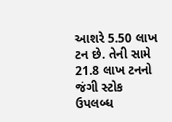આશરે 5.50 લાખ ટન છે. તેની સામે 21.8 લાખ ટનનો જંગી સ્ટોક ઉપલબ્ધ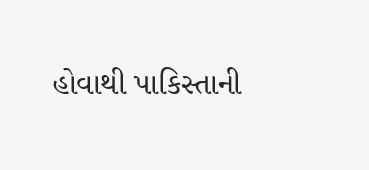હોવાથી પાકિસ્તાની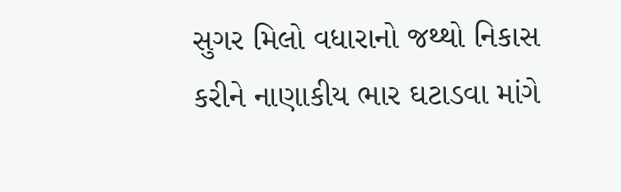સુગર મિલો વધારાનો જથ્થો નિકાસ કરીને નાણાકીય ભાર ઘટાડવા માંગે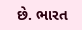છે. ભારત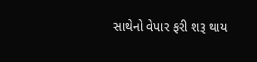સાથેનો વેપાર ફરી શરૂ થાય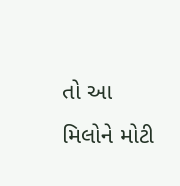તો આ મિલોને મોટી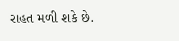રાહત મળી શકે છે.